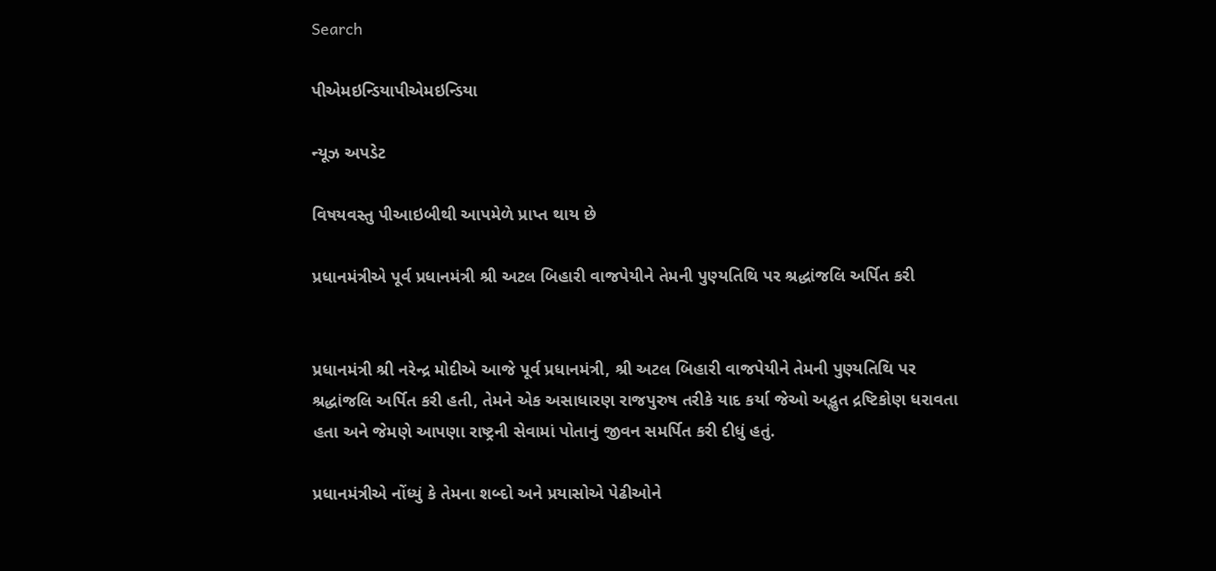Search

પીએમઇન્ડિયાપીએમઇન્ડિયા

ન્યૂઝ અપડેટ

વિષયવસ્તુ પીઆઇબીથી આપમેળે પ્રાપ્ત થાય છે

પ્રધાનમંત્રીએ પૂર્વ પ્રધાનમંત્રી શ્રી અટલ બિહારી વાજપેયીને તેમની પુણ્યતિથિ પર શ્રદ્ધાંજલિ અર્પિત કરી


પ્રધાનમંત્રી શ્રી નરેન્દ્ર મોદીએ આજે પૂર્વ પ્રધાનમંત્રી, શ્રી અટલ બિહારી વાજપેયીને તેમની પુણ્યતિથિ પર શ્રદ્ધાંજલિ અર્પિત કરી હતી, તેમને એક અસાધારણ રાજપુરુષ તરીકે યાદ કર્યા જેઓ અદ્ભુત દ્રષ્ટિકોણ ધરાવતા હતા અને જેમણે આપણા રાષ્ટ્રની સેવામાં પોતાનું જીવન સમર્પિત કરી દીધું હતું.

પ્રધાનમંત્રીએ નોંધ્યું કે તેમના શબ્દો અને પ્રયાસોએ પેઢીઓને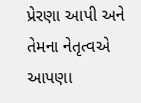પ્રેરણા આપી અને તેમના નેતૃત્વએ આપણા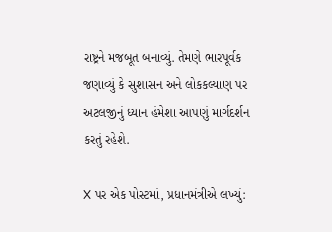રાષ્ટ્રને મજબૂત બનાવ્યું. તેમણે ભારપૂર્વક જણાવ્યું કે સુશાસન અને લોકકલ્યાણ પર અટલજીનું ધ્યાન હંમેશા આપણું માર્ગદર્શન કરતું રહેશે.

X પર એક પોસ્ટમાં, પ્રધાનમંત્રીએ લખ્યું: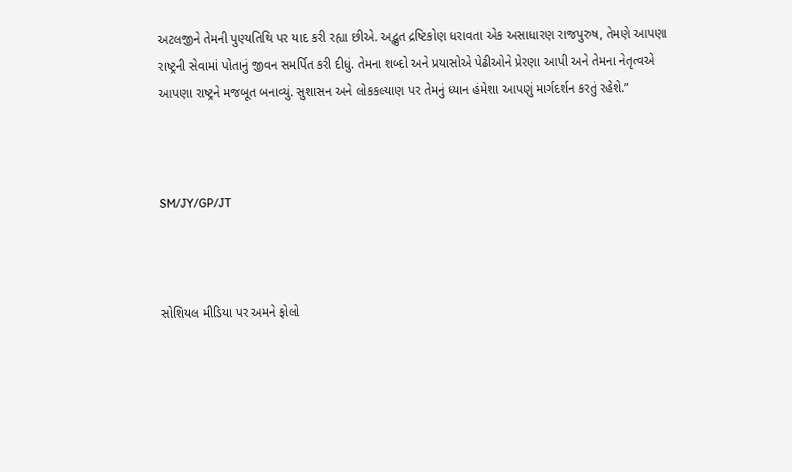અટલજીને તેમની પુણ્યતિથિ પર યાદ કરી રહ્યા છીએ. અદ્ભુત દ્રષ્ટિકોણ ધરાવતા એક અસાધારણ રાજપુરુષ, તેમણે આપણા રાષ્ટ્રની સેવામાં પોતાનું જીવન સમર્પિત કરી દીધું. તેમના શબ્દો અને પ્રયાસોએ પેઢીઓને પ્રેરણા આપી અને તેમના નેતૃત્વએ આપણા રાષ્ટ્રને મજબૂત બનાવ્યું. સુશાસન અને લોકકલ્યાણ પર તેમનું ધ્યાન હંમેશા આપણું માર્ગદર્શન કરતું રહેશે.”



SM/JY/GP/JT



સોશિયલ મીડિયા પર અમને ફોલો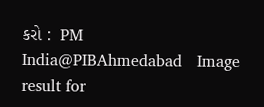કરો :  PM India@PIBAhmedabad   Image result for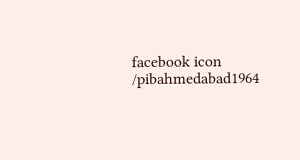facebook icon /pibahmedabad1964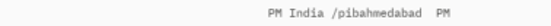PM India /pibahmedabad  PM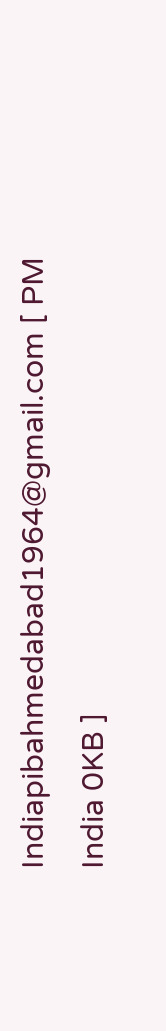Indiapibahmedabad1964@gmail.com [ PM India 0KB ]